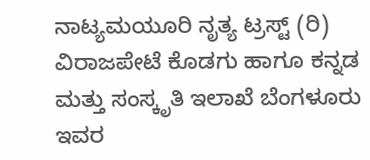ನಾಟ್ಯಮಯೂರಿ ನೃತ್ಯ ಟ್ರಸ್ಟ್ (ರಿ) ವಿರಾಜಪೇಟೆ ಕೊಡಗು ಹಾಗೂ ಕನ್ನಡ ಮತ್ತು ಸಂಸ್ಕೃತಿ ಇಲಾಖೆ ಬೆಂಗಳೂರು ಇವರ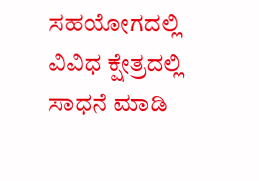ಸಹಯೋಗದಲ್ಲಿ ವಿವಿಧ ಕ್ಷೇತ್ರದಲ್ಲಿ ಸಾಧನೆ ಮಾಡಿ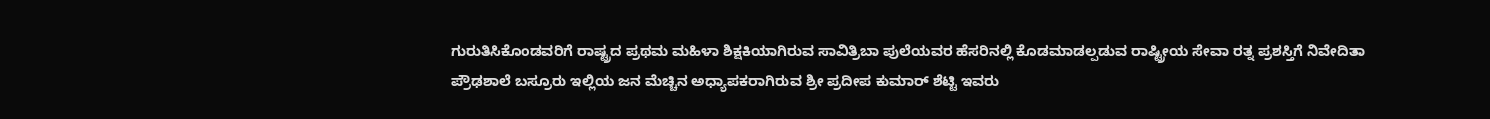ಗುರುತಿಸಿಕೊಂಡವರಿಗೆ ರಾಷ್ಟ್ರದ ಪ್ರಥಮ ಮಹಿಳಾ ಶಿಕ್ಷಕಿಯಾಗಿರುವ ಸಾವಿತ್ರಿಬಾ ಪುಲೆಯವರ ಹೆಸರಿನಲ್ಲಿ ಕೊಡಮಾಡಲ್ಪಡುವ ರಾಷ್ಟ್ರೀಯ ಸೇವಾ ರತ್ನ ಪ್ರಶಸ್ತಿಗೆ ನಿವೇದಿತಾ ಪ್ರೌಢಶಾಲೆ ಬಸ್ರೂರು ಇಲ್ಲಿಯ ಜನ ಮೆಚ್ಚಿನ ಅಧ್ಯಾಪಕರಾಗಿರುವ ಶ್ರೀ ಪ್ರದೀಪ ಕುಮಾರ್ ಶೆಟ್ಟಿ ಇವರು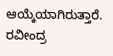ಆಯ್ಕೆಯಾಗಿರುತ್ತಾರೆ.
ರವೀಂದ್ರ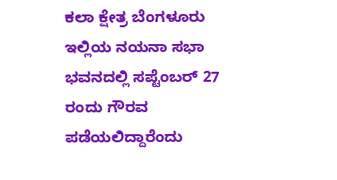ಕಲಾ ಕ್ಷೇತ್ರ ಬೆಂಗಳೂರು ಇಲ್ಲಿಯ ನಯನಾ ಸಭಾ ಭವನದಲ್ಲಿ ಸಪ್ಟೆಂಬರ್ 27 ರಂದು ಗೌರವ ಪಡೆಯಲಿದ್ದಾರೆಂದು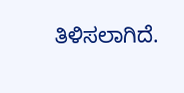ತಿಳಿಸಲಾಗಿದೆ.